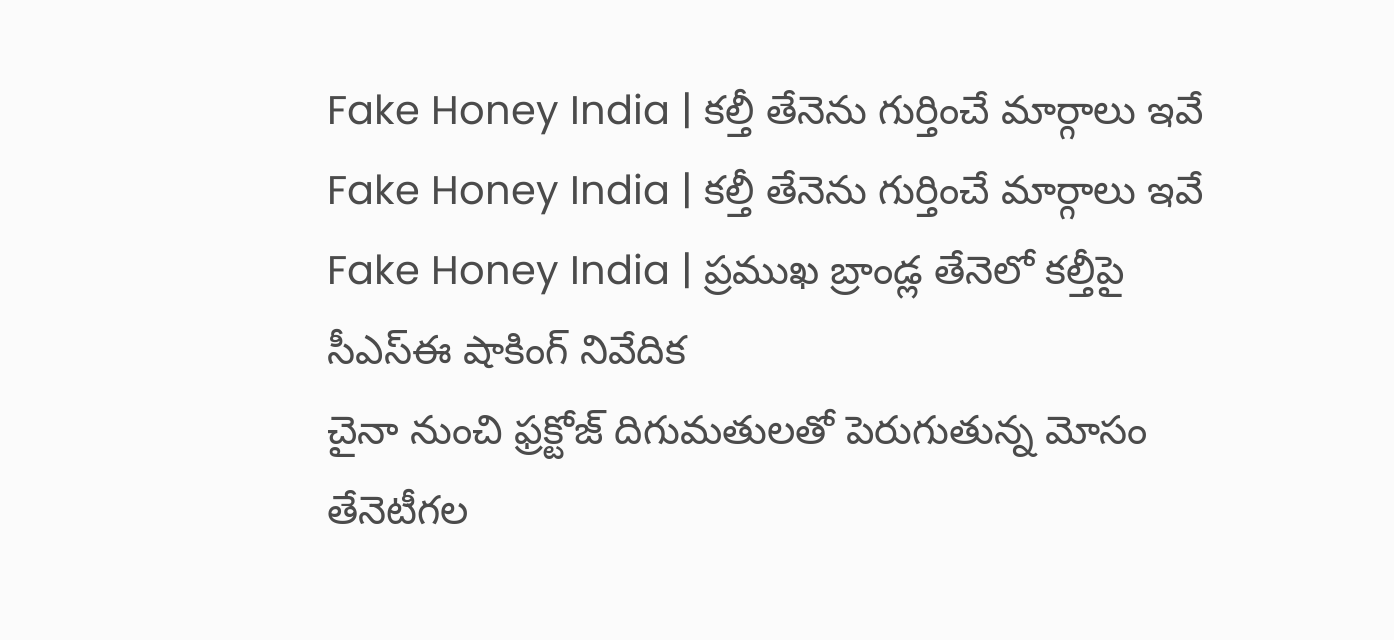Fake Honey India | కల్తీ తేనెను గుర్తించే మార్గాలు ఇవే
Fake Honey India | కల్తీ తేనెను గుర్తించే మార్గాలు ఇవే
Fake Honey India | ప్రముఖ బ్రాండ్ల తేనెలో కల్తీపై సీఎస్ఈ షాకింగ్ నివేదిక
చైనా నుంచి ఫ్రక్టోజ్ దిగుమతులతో పెరుగుతున్న మోసం
తేనెటీగల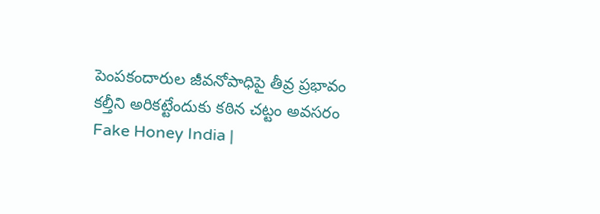పెంపకందారుల జీవనోపాధిపై తీవ్ర ప్రభావం
కల్తీని అరికట్టేందుకు కఠిన చట్టం అవసరం
Fake Honey India |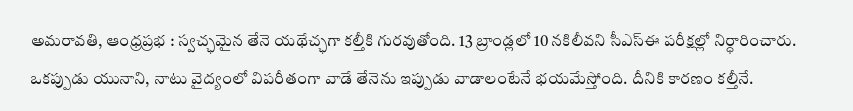అమరావతి, ఆంధ్రప్రభ : స్వచ్ఛమైన తేనె యథేచ్ఛగా కల్తీకి గురవుతోంది. 13 బ్రాండ్లలో 10 నకిలీవని సీఎస్ఈ పరీక్షల్లో నిర్ధారించారు. ఒకప్పుడు యునాని, నాటు వైద్యంలో విపరీతంగా వాడే తేనెను ఇప్పుడు వాడాలంటేనే భయమేస్తోంది. దీనికి కారణం కల్తీనే.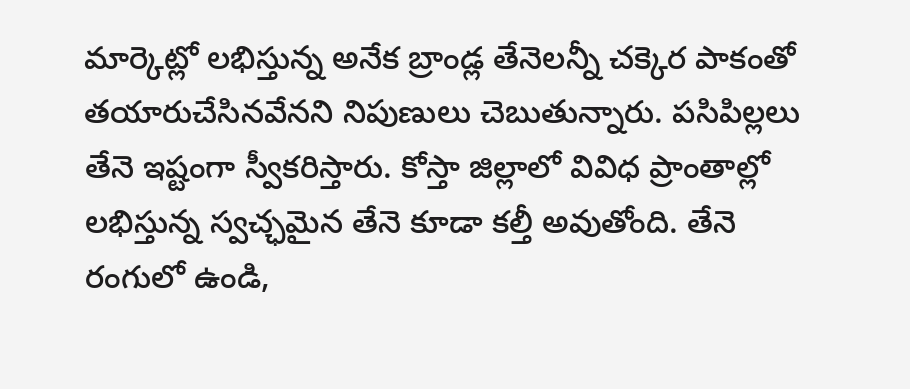మార్కెట్లో లభిస్తున్న అనేక బ్రాండ్ల తేనెలన్నీ చక్కెర పాకంతో తయారుచేసినవేనని నిపుణులు చెబుతున్నారు. పసిపిల్లలు తేనె ఇష్టంగా స్వీకరిస్తారు. కోస్తా జిల్లాలో వివిధ ప్రాంతాల్లో లభిస్తున్న స్వచ్ఛమైన తేనె కూడా కల్తీ అవుతోంది. తేనె రంగులో ఉండి,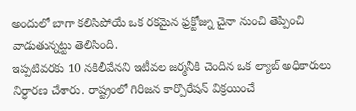అందులో బాగా కలిసిపోయే ఒక రకమైన ఫ్రక్టోజ్ను చైనా నుంచి తెప్పించి వాడుతున్నట్టు తెలిసింది.
ఇప్పటివరకు 10 నకిలీవేనని ఇటీవల జర్మనీకి చెందిన ఒక ల్యాబ్ అధికారులు నిర్ధారణ చేశారు. రాష్ట్రంలో గిరిజన కార్పొరేషన్ విక్రయించే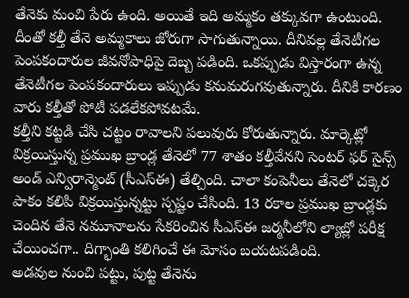తేనెకు మంచి పేరు ఉంది. అయితే ఇది అమ్మకం తక్కువగా ఉంటుంది. దీంతో కల్తీ తేనె అమ్మకాలు జోరుగా సాగుతున్నాయి. దీనివల్ల తేనెటీగల పెంపకందారుల జీవనోపాధిపై దెబ్బ పడింది. ఒకప్పుడు విస్తారంగా ఉన్న తేనెటీగల పెంపకందారులు ఇప్పుడు కనుమరుగవుతున్నారు. దీనికి కారణం వారు కల్తీతో పోటీ పడలేకపోవటమే.
కల్తీని కట్టడి చేసి చట్టం రావాలని పలువురు కోరుతున్నారు. మార్కెట్లో విక్రయిస్తున్న ప్రముఖ బ్రాండ్ల తేనెలో 77 శాతం కల్తీవేనని సెంటర్ ఫర్ సైన్స్ అండ్ ఎన్విరాన్మెంట్ (సీఎస్ఈ) తేల్చింది. చాలా కంపెనీలు తేనెలో చక్కెర పాకం కలిపి విక్రయిస్తున్నట్టు స్పష్టం చేసింది. 13 రకాల ప్రముఖ బ్రాండ్లకు చెందిన తేనె నమూనాలను సేకరించిన సీఎస్ఈ జర్మనీలోని ల్యాబ్లో పరీక్ష చేయించగా.. దిగ్భాంతి కలిగించే ఈ మోసం బయటపడింది.
అడవుల నుంచి పట్టు, పుట్ట తేనెను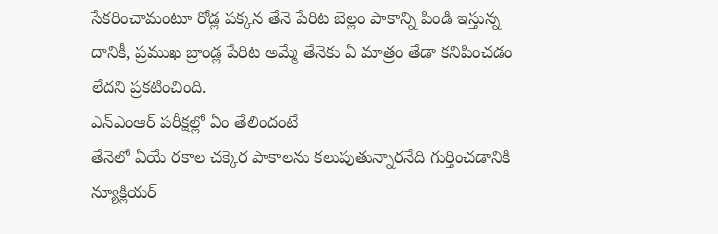సేకరించామంటూ రోడ్ల పక్కన తేనె పేరిట బెల్లం పాకాన్ని పిండి ఇస్తున్న దానికీ, ప్రముఖ బ్రాండ్ల పేరిట అమ్మే తేనెకు ఏ మాత్రం తేడా కనిపించడం లేదని ప్రకటించింది.
ఎన్ఎంఆర్ పరీక్షల్లో ఏం తేలిందంటే
తేనెలో ఏయే రకాల చక్కెర పాకాలను కలుపుతున్నారనేది గుర్తించడానికి న్యూక్లియర్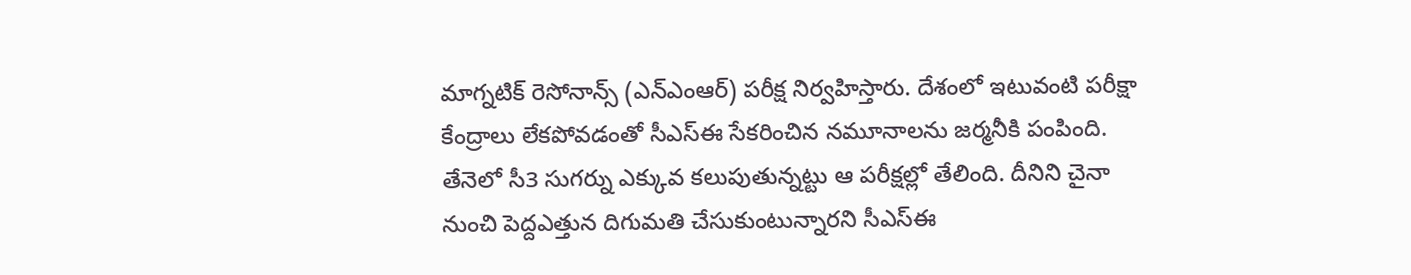మాగ్నటిక్ రెసోనాన్స్ (ఎన్ఎంఆర్) పరీక్ష నిర్వహిస్తారు. దేశంలో ఇటువంటి పరీక్షా కేంద్రాలు లేకపోవడంతో సీఎస్ఈ సేకరించిన నమూనాలను జర్మనీకి పంపింది. తేనెలో సీ3 సుగర్ను ఎక్కువ కలుపుతున్నట్టు ఆ పరీక్షల్లో తేలింది. దీనిని చైనా నుంచి పెద్దఎత్తున దిగుమతి చేసుకుంటున్నారని సీఎస్ఈ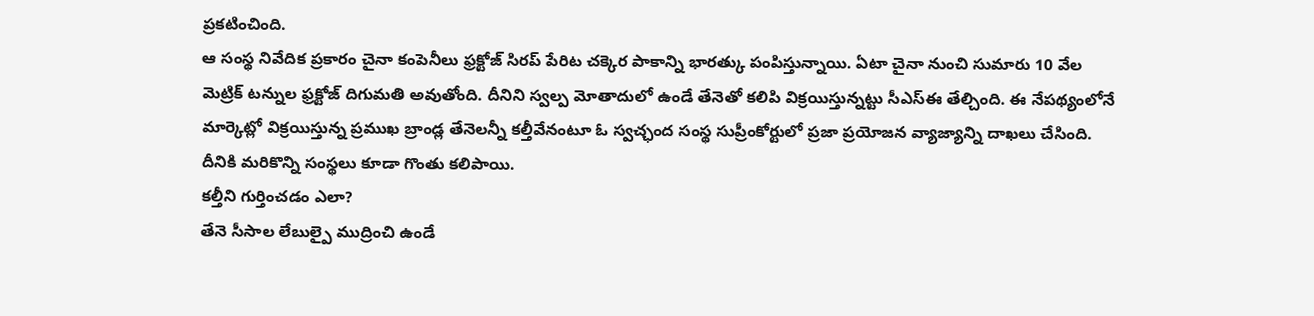ప్రకటించింది.
ఆ సంస్థ నివేదిక ప్రకారం చైనా కంపెనీలు ఫ్రక్టోజ్ సిరప్ పేరిట చక్కెర పాకాన్ని భారత్కు పంపిస్తున్నాయి. ఏటా చైనా నుంచి సుమారు 10 వేల మెట్రిక్ టన్నుల ఫ్రక్టోజ్ దిగుమతి అవుతోంది. దీనిని స్వల్ప మోతాదులో ఉండే తేనెతో కలిపి విక్రయిస్తున్నట్టు సీఎస్ఈ తేల్చింది. ఈ నేపథ్యంలోనే మార్కెట్లో విక్రయిస్తున్న ప్రముఖ బ్రాండ్ల తేనెలన్నీ కల్తీవేనంటూ ఓ స్వచ్ఛంద సంస్థ సుప్రీంకోర్టులో ప్రజా ప్రయోజన వ్యాజ్యాన్ని దాఖలు చేసింది. దీనికి మరికొన్ని సంస్థలు కూడా గొంతు కలిపాయి.
కల్తీని గుర్తించడం ఎలా?
తేనె సీసాల లేబుల్పై ముద్రించి ఉండే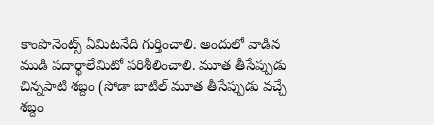కాంపొనెంట్స్ ఏమిటనేది గుర్తించాలి. అందులో వాడిన ముడి పదార్థాలేమిటో పరిశీలించాలి. మూత తీసేప్పుడు చిన్నపాటి శబ్దం (సోడా బాటిల్ మూత తీసేప్పుడు వచ్చే శబ్దం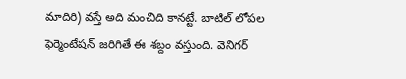మాదిరి) వస్తే అది మంచిది కానట్టే. బాటిల్ లోపల ఫెర్మెంటేషన్ జరిగితే ఈ శబ్దం వస్తుంది. వెనిగర్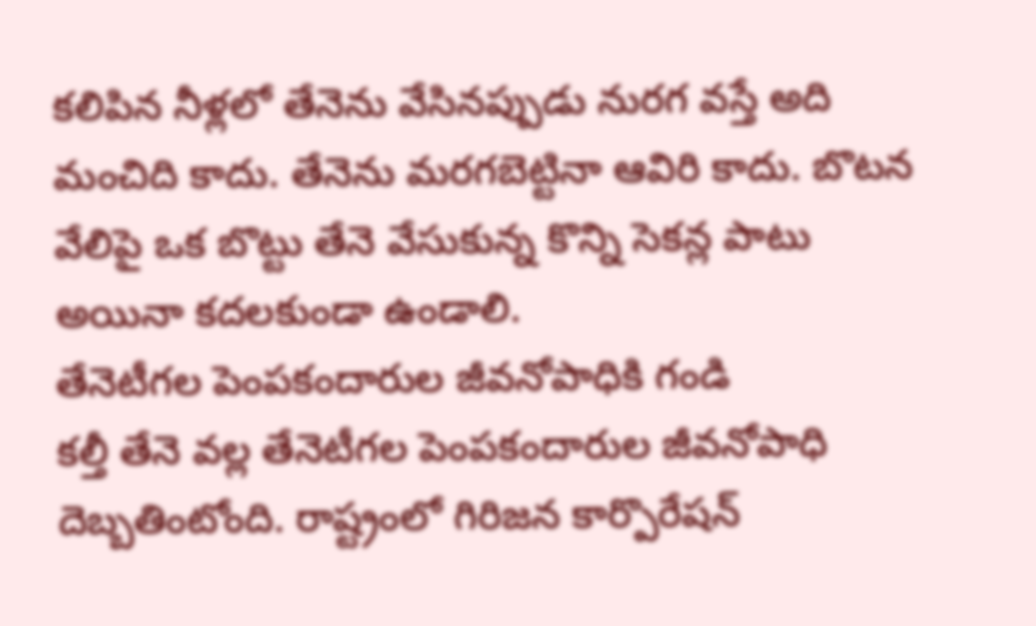కలిపిన నీళ్లలో తేనెను వేసినప్పుడు నురగ వస్తే అది మంచిది కాదు. తేనెను మరగబెట్టినా ఆవిరి కాదు. బొటన వేలిపై ఒక బొట్టు తేనె వేసుకున్న కొన్ని సెకన్ల పాటు అయినా కదలకుండా ఉండాలి.
తేనెటీగల పెంపకందారుల జీవనోపాధికి గండి
కల్తీ తేనె వల్ల తేనెటీగల పెంపకందారుల జీవనోపాధి దెబ్బతింటోంది. రాష్ట్రంలో గిరిజన కార్పొరేషన్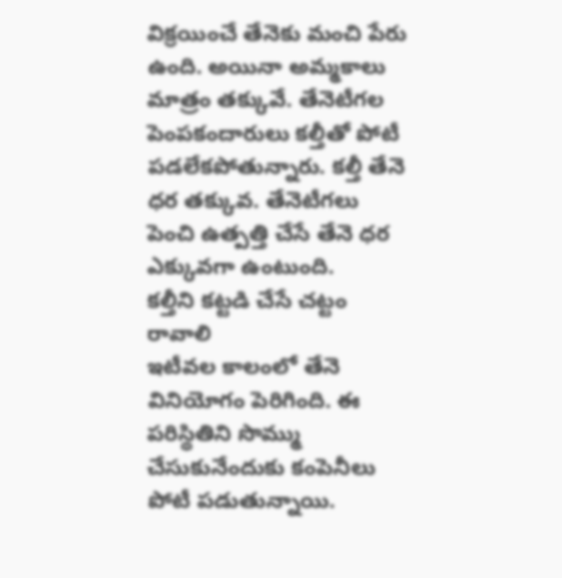విక్రయించే తేనెకు మంచి పేరు ఉంది. అయినా అమ్మకాలు మాత్రం తక్కువే. తేనెటీగల పెంపకందారులు కల్తీతో పోటీ పడలేకపోతున్నారు. కల్తీ తేనె ధర తక్కువ. తేనెటీగలు పెంచి ఉత్పత్తి చేసే తేనె ధర ఎక్కువగా ఉంటుంది.
కల్తీని కట్టడి చేసే చట్టం రావాలి
ఇటీవల కాలంలో తేనె వినియోగం పెరిగింది. ఈ పరిస్థితిని సొమ్ము చేసుకునేందుకు కంపెనీలు పోటీ పడుతున్నాయి.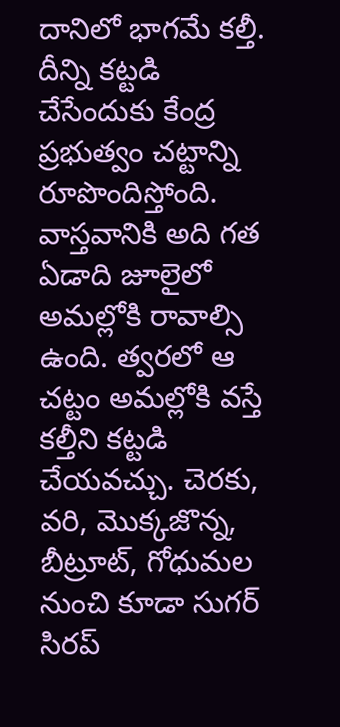దానిలో భాగమే కల్తీ. దీన్ని కట్టడి చేసేందుకు కేంద్ర ప్రభుత్వం చట్టాన్ని రూపొందిస్తోంది. వాస్తవానికి అది గత ఏడాది జూలైలో అమల్లోకి రావాల్సి ఉంది. త్వరలో ఆ చట్టం అమల్లోకి వస్తే కల్తీని కట్టడి చేయవచ్చు. చెరకు, వరి, మొక్కజొన్న, బీట్రూట్, గోధుమల నుంచి కూడా సుగర్ సిరప్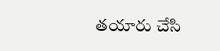తయారు చేసి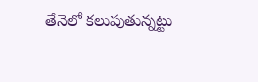తేనెలో కలుపుతున్నట్టు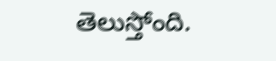తెలుస్తోంది.